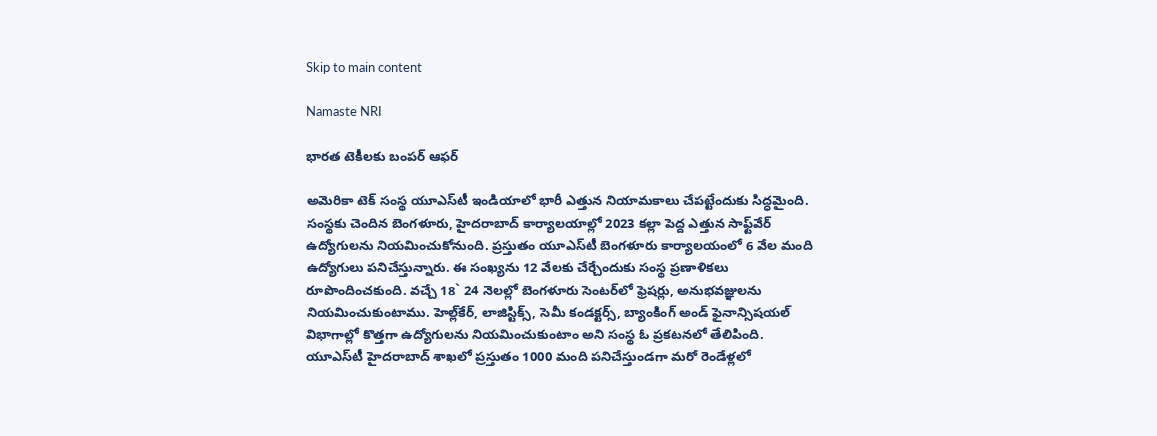Skip to main content

Namaste NRI

భారత టెకీలకు బంపర్ ఆఫర్

అమెరికా టెక్‌ సంస్థ యూఎస్‌టీ ఇండియాలో భారీ ఎత్తున నియామకాలు చేపట్టేందుకు సిద్ధమైంది. సంస్థకు చెందిన బెంగళూరు, హైదరాబాద్‌ కార్యాలయాల్లో 2023 కల్లా పెద్ద ఎత్తున సాఫ్ట్‌వేర్‌ ఉద్యోగులను నియమించుకోనుంది. ప్రస్తుతం యూఎస్‌టీ బెంగళూరు కార్యాలయంలో 6 వేల మంది ఉద్యోగులు పనిచేస్తున్నారు. ఈ సంఖ్యను 12 వేలకు చేర్చేందుకు సంస్థ ప్రణాళికలు రూపొందించకుంది. వచ్చే 18` 24 నెలల్లో బెంగళూరు సెంటర్‌లో ఫ్రెషర్లు, అనుభవజ్ఞులను నియమించుకుంటాము. హెల్ల్‌కేర్‌, లాజిస్టిక్స్‌, సెమీ కండక్టర్స్‌, బ్యాంకింగ్‌ అండ్‌ ఫైనాన్సిషయల్‌ విభాగాల్లో కొత్తగా ఉద్యోగులను నియమించుకుంటాం అని సంస్థ ఓ ప్రకటనలో తేలిపింది. యూఎస్‌టీ హైదరాబాద్‌ శాఖలో ప్రస్తుతం 1000 మంది పనిచేస్తుండగా మరో రెండేళ్లలో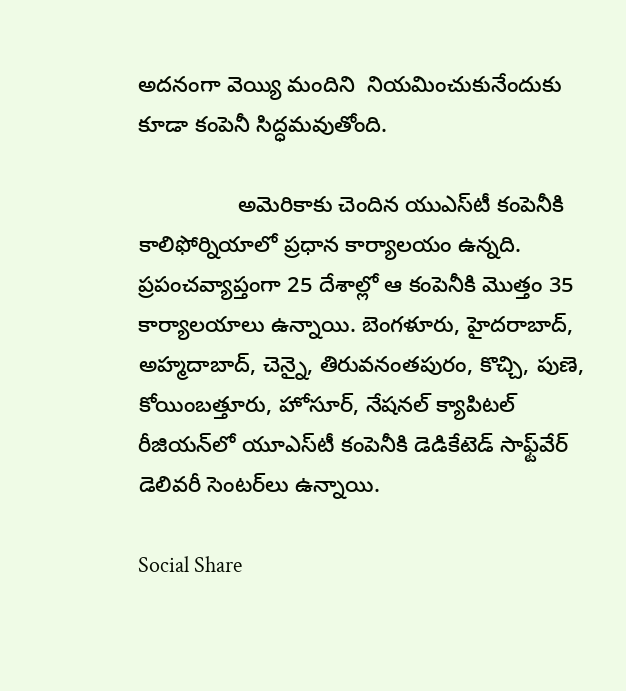అదనంగా వెయ్యి మందిని  నియమించుకునేందుకు కూడా కంపెనీ సిద్ధమవుతోంది.

                అమెరికాకు చెందిన యుఎస్‌టీ కంపెనీకి కాలిఫోర్నియాలో ప్రధాన కార్యాలయం ఉన్నది. ప్రపంచవ్యాప్తంగా 25 దేశాల్లో ఆ కంపెనీకి మొత్తం 35 కార్యాలయాలు ఉన్నాయి. బెంగళూరు, హైదరాబాద్‌, అహ్మదాబాద్‌, చెన్నై, తిరువనంతపురం, కొచ్చి, పుణె, కోయింబత్తూరు, హోసూర్‌, నేషనల్‌ క్యాపిటల్‌ రీజియన్‌లో యూఎస్‌టీ కంపెనీకి డెడికేటెడ్‌ సాఫ్ట్‌వేర్‌ డెలివరీ సెంటర్‌లు ఉన్నాయి.

Social Share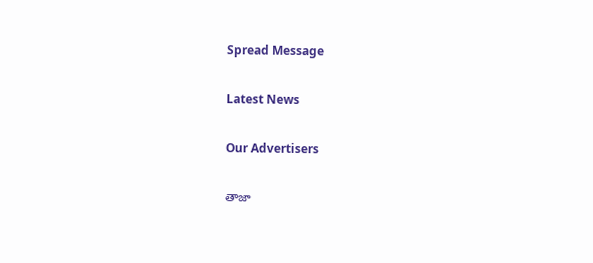Spread Message

Latest News

Our Advertisers

తాజా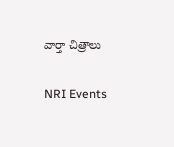వార్తా చిత్రాలు

NRI Events